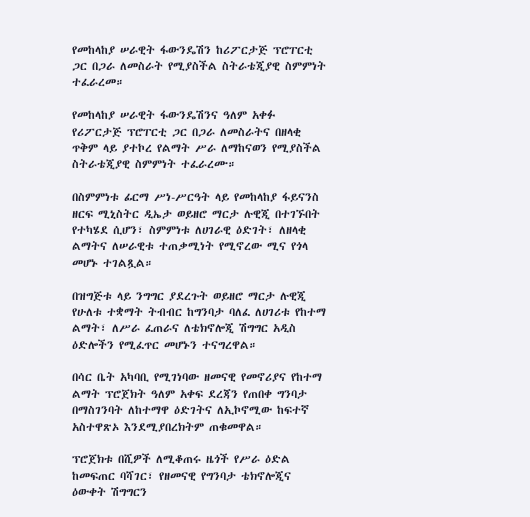የመከላከያ ሠራዊት ፋውንዴሽን ከሪፖርታጅ ፕሮፐርቲ ጋር በጋራ ለመስራት የሚያስችል ስትራቴጂያዊ ስምምነት ተፈራረመ።

የመከላከያ ሠራዊት ፋውንዴሽንና ዓለም አቀፉ የሪፖርታጅ ፕሮፐርቲ ጋር በጋራ ለመስራትና በዘላቂ ጥቅም ላይ ያተኮረ የልማት ሥራ ለማከናወን የሚያስችል ስትራቴጂያዊ ስምምነት ተፈራረሙ።

በስምምነቱ ፊርማ ሥነ-ሥርዓት ላይ የመከላከያ ፋይናንስ ዘርፍ ሚኒስትር ዲኤታ ወይዘሮ ማርታ ሉዊጂ በተገኙበት የተካሄደ ሲሆን፣ ስምምነቱ ለሀገራዊ ዕድገት፣ ለዘላቂ ልማትና ለሠራዊቱ ተጠቃሚነት የሚኖረው ሚና የጎላ መሆኑ ተገልጿል።

በዝግጅቱ ላይ ንግግር ያደረጉት ወይዘሮ ማርታ ሉዊጂ የሁለቱ ተቋማት ትብብር ከግንባታ ባለፈ ለሀገሪቱ የከተማ ልማት፣ ለሥራ ፈጠራና ለቴክኖሎጂ ሽግግር አዲስ ዕድሎችን የሚፈጥር መሆኑን ተናግረዋል።

በሳር ቤት አካባቢ የሚገነባው ዘመናዊ የመኖሪያና የከተማ ልማት ፕሮጀክት ዓለም አቀፍ ደረጃን የጠበቀ ግንባታ በማስገንባት ለከተማዋ ዕድገትና ለኢኮኖሚው ከፍተኛ አስተዋጽኦ እንደሚያበረክትም ጠቁመዋል።

ፕሮጀክቱ በሺዎች ለሚቆጠሩ ዜጎች የሥራ ዕድል ከመፍጠር ባሻገር፣ የዘመናዊ የግንባታ ቴክኖሎጂና ዕውቀት ሽግግርን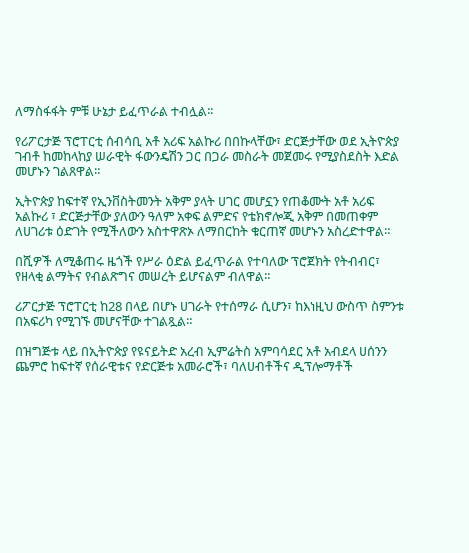ለማስፋፋት ምቹ ሁኔታ ይፈጥራል ተብሏል።

የሪፖርታጅ ፕሮፐርቲ ሰብሳቢ አቶ አሪፍ አልኩሪ በበኩላቸው፣ ድርጅታቸው ወደ ኢትዮጵያ ገብቶ ከመከላከያ ሠራዊት ፋውንዴሽን ጋር በጋራ መስራት መጀመሩ የሚያስደስት እድል መሆኑን ገልጸዋል።

ኢትዮጵያ ከፍተኛ የኢንቨስትመንት አቅም ያላት ሀገር መሆኗን የጠቆሙት አቶ አሪፍ አልኩሪ ፣ ድርጅታቸው ያለውን ዓለም አቀፍ ልምድና የቴክኖሎጂ አቅም በመጠቀም ለሀገሪቱ ዕድገት የሚችለውን አስተዋጽኦ ለማበርከት ቁርጠኛ መሆኑን አስረድተዋል።

በሺዎች ለሚቆጠሩ ዜጎች የሥራ ዕድል ይፈጥራል የተባለው ፕሮጀክት የትብብር፣ የዘላቂ ልማትና የብልጽግና መሠረት ይሆናልም ብለዋል።

ሪፖርታጅ ፕሮፐርቲ ከ28 በላይ በሆኑ ሀገራት የተሰማራ ሲሆን፣ ከእነዚህ ውስጥ ስምንቱ በአፍሪካ የሚገኙ መሆናቸው ተገልጿል።

በዝግጅቱ ላይ በኢትዮጵያ የዩናይትድ አረብ ኢምሬትስ አምባሳደር አቶ አብደላ ሀሰንን ጨምሮ ከፍተኛ የሰራዊቱና የድርጅቱ አመራሮች፣ ባለሀብቶችና ዲፕሎማቶች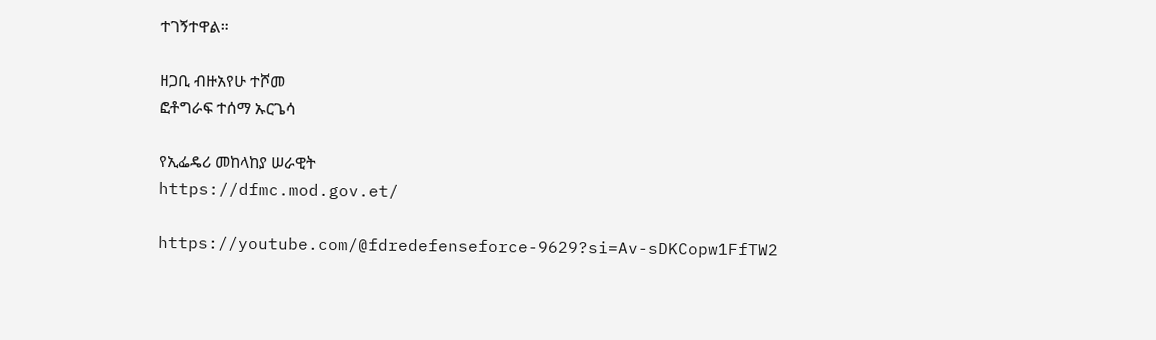ተገኝተዋል።

ዘጋቢ ብዙአየሁ ተሾመ
ፎቶግራፍ ተሰማ ኡርጌሳ

የኢፌዴሪ መከላከያ ሠራዊት
https://dfmc.mod.gov.et/

https://youtube.com/@fdredefenseforce-9629?si=Av-sDKCopw1FfTW2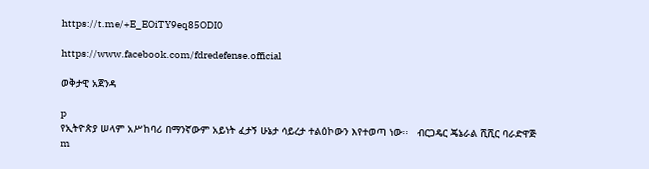https://t.me/+E_EOiTY9eq85ODI0

https://www.facebook.com/fdredefense.official

ወቅታዊ አጀንዳ

p
የኢትዮጵያ ሠላም አሥከባሪ በማንኛውም አይነት ፈታኝ ሁኔታ ሳይረታ ተልዕኮውን እየተወጣ ነው፡፡   ብርጋዴር ጄኔራል ሺሺር ባራድዋጅ
m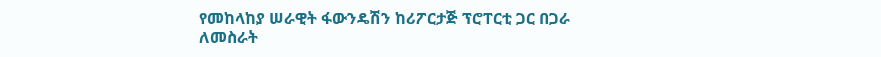የመከላከያ ሠራዊት ፋውንዴሽን ከሪፖርታጅ ፕሮፐርቲ ጋር በጋራ ለመስራት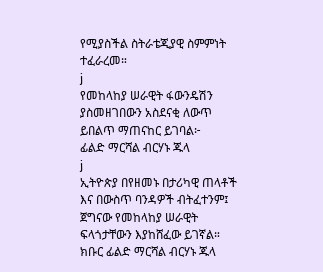የሚያስችል ስትራቴጂያዊ ስምምነት ተፈራረመ።
j
የመከላከያ ሠራዊት ፋውንዴሽን ያስመዘገበውን አስደናቂ ለውጥ ይበልጥ ማጠናከር ይገባል፦    ፊልድ ማርሻል ብርሃኑ ጁላ
j
ኢትዮጵያ በየዘመኑ በታሪካዊ ጠላቶች እና በውስጥ ባንዳዎች ብትፈተንም፤ ጀግናው የመከላከያ ሠራዊት ፍላጎታቸውን እያከሸፈው ይገኛል።    ክቡር ፊልድ ማርሻል ብርሃኑ ጁላ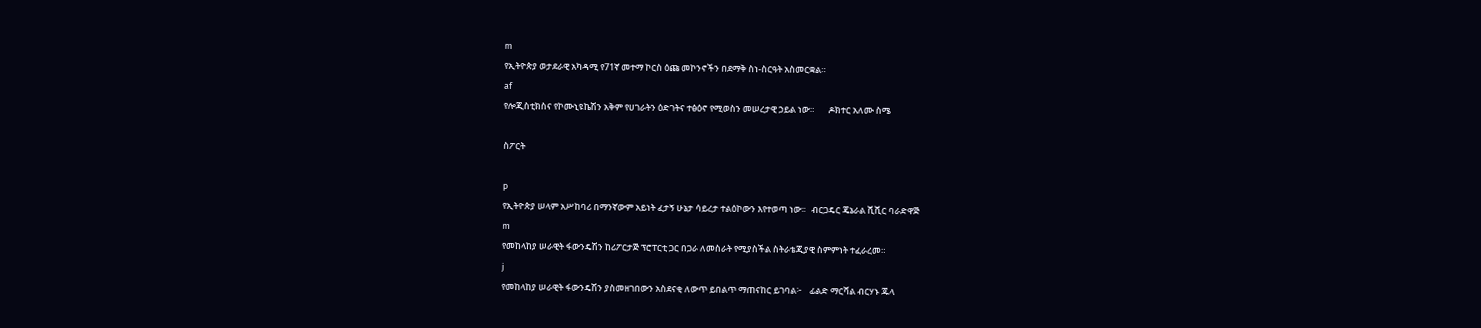m
የኢትዮጵያ ወታደራዊ አካዳሚ የ71ኛ መተማ ኮርስ ዕጩ መኮንኖችን በደማቅ ስነ-ስርዓት አስመርቋል።
af
የሎጂስቲክስና የኮሙኒዩኬሽን አቅም የሀገራትን ዕድገትና ተፅዕኖ የሚወስን መሠረታዊ ኃይል ነው።       ዶክተር አለሙ ስሜ

ስፖርት

p
የኢትዮጵያ ሠላም አሥከባሪ በማንኛውም አይነት ፈታኝ ሁኔታ ሳይረታ ተልዕኮውን እየተወጣ ነው፡፡   ብርጋዴር ጄኔራል ሺሺር ባራድዋጅ
m
የመከላከያ ሠራዊት ፋውንዴሽን ከሪፖርታጅ ፕሮፐርቲ ጋር በጋራ ለመስራት የሚያስችል ስትራቴጂያዊ ስምምነት ተፈራረመ።
j
የመከላከያ ሠራዊት ፋውንዴሽን ያስመዘገበውን አስደናቂ ለውጥ ይበልጥ ማጠናከር ይገባል፦    ፊልድ ማርሻል ብርሃኑ ጁላ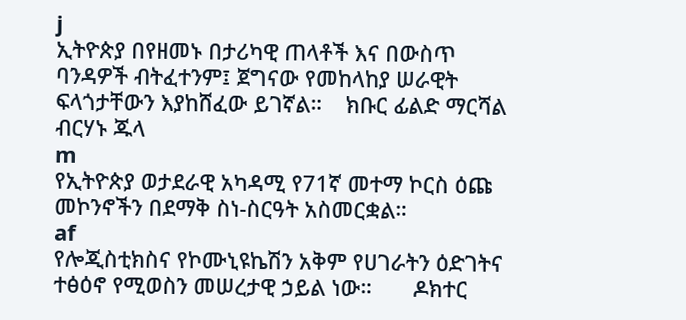j
ኢትዮጵያ በየዘመኑ በታሪካዊ ጠላቶች እና በውስጥ ባንዳዎች ብትፈተንም፤ ጀግናው የመከላከያ ሠራዊት ፍላጎታቸውን እያከሸፈው ይገኛል።    ክቡር ፊልድ ማርሻል ብርሃኑ ጁላ
m
የኢትዮጵያ ወታደራዊ አካዳሚ የ71ኛ መተማ ኮርስ ዕጩ መኮንኖችን በደማቅ ስነ-ስርዓት አስመርቋል።
af
የሎጂስቲክስና የኮሙኒዩኬሽን አቅም የሀገራትን ዕድገትና ተፅዕኖ የሚወስን መሠረታዊ ኃይል ነው።       ዶክተር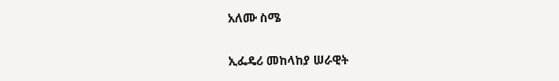አለሙ ስሜ

ኢፌዴሪ መከላከያ ሠራዊት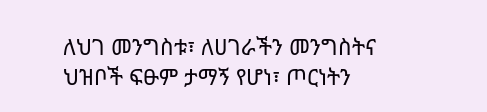ለህገ መንግስቱ፣ ለሀገራችን መንግስትና ህዝቦች ፍፁም ታማኝ የሆነ፣ ጦርነትን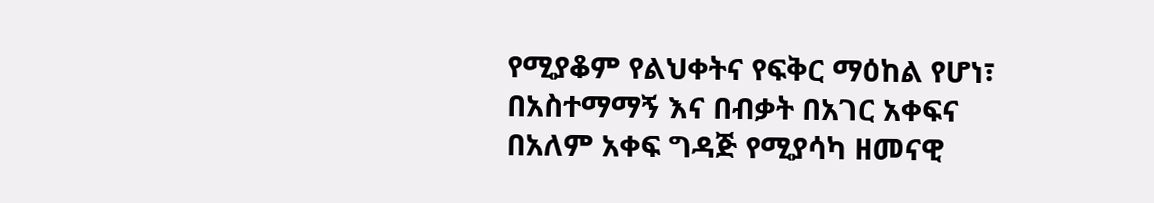የሚያቆም የልህቀትና የፍቅር ማዕከል የሆነ፣ በአስተማማኝ እና በብቃት በአገር አቀፍና በአለም አቀፍ ግዳጅ የሚያሳካ ዘመናዊ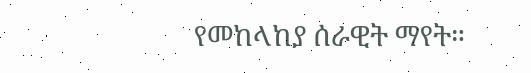የመከላከያ ሰራዊት ማየት።